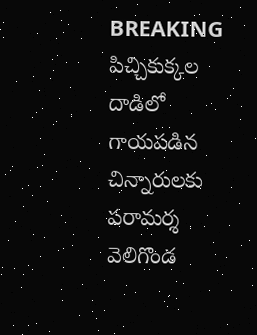BREAKING
పిచ్చికుక్కల దాడిలో గాయపడిన చిన్నారులకు పరామర్శ వెలిగొండ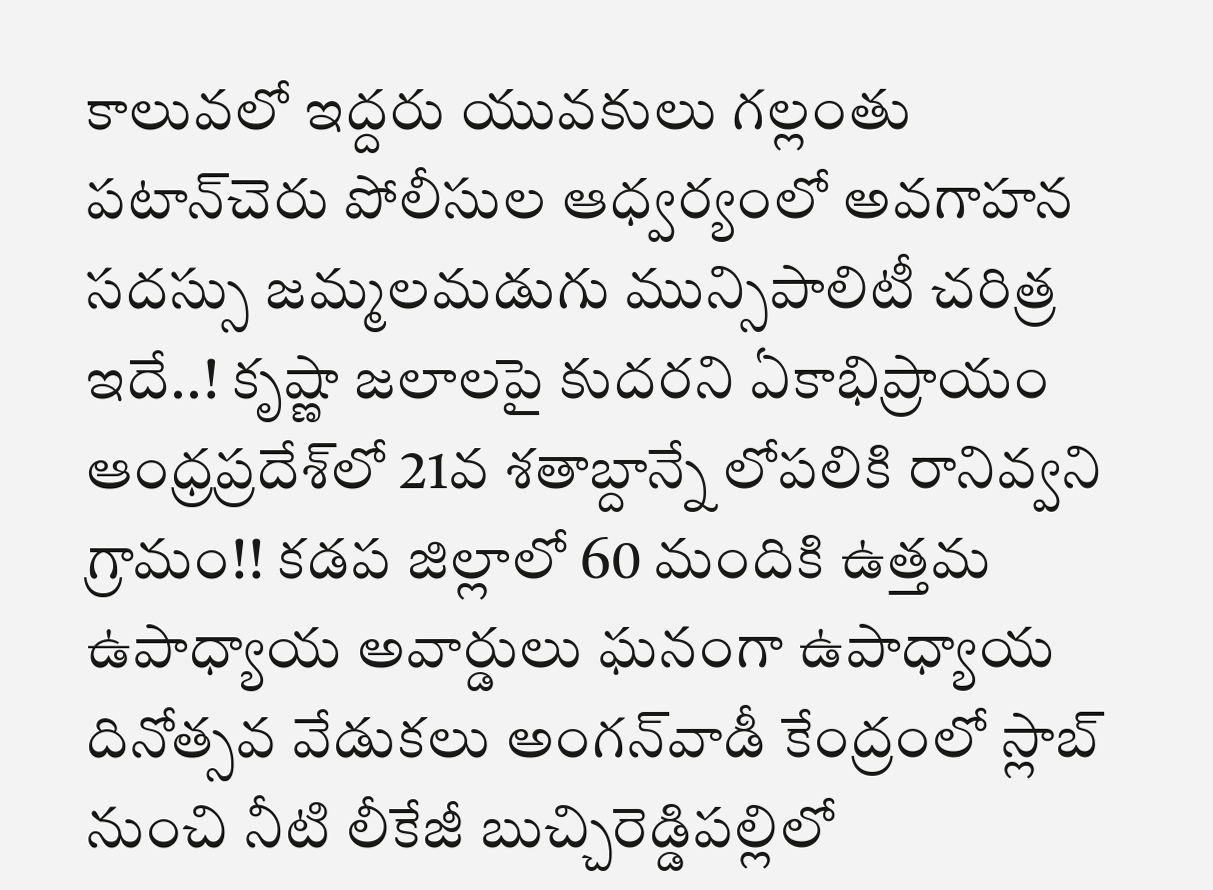కాలువలో ఇద్దరు యువకులు గల్లంతు పటాన్‌చెరు పోలీసుల ఆధ్వర్యంలో అవగాహన సదస్సు జమ్మలమడుగు మున్సిపాలిటీ చరిత్ర ఇదే..! కృష్ణా జలాలపై కుదరని ఏకాభిప్రాయం ఆంధ్రప్రదేశ్‌లో 21వ శతాబ్దాన్నే లోపలికి రానివ్వని గ్రామం!! కడప జిల్లాలో 60 మందికి ఉత్తమ ఉపాధ్యాయ అవార్డులు ఘనంగా ఉపాధ్యాయ దినోత్సవ వేడుకలు అంగన్‌వాడీ కేంద్రంలో స్లాబ్‌ నుంచి నీటి లీకేజీ బుచ్చిరెడ్డిపల్లిలో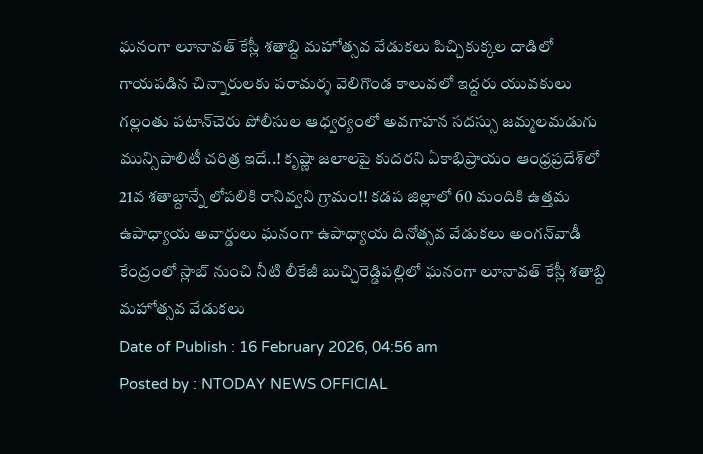ఘనంగా లూనావత్ కేస్లీ శతాబ్ది మహోత్సవ వేడుకలు పిచ్చికుక్కల దాడిలో గాయపడిన చిన్నారులకు పరామర్శ వెలిగొండ కాలువలో ఇద్దరు యువకులు గల్లంతు పటాన్‌చెరు పోలీసుల ఆధ్వర్యంలో అవగాహన సదస్సు జమ్మలమడుగు మున్సిపాలిటీ చరిత్ర ఇదే..! కృష్ణా జలాలపై కుదరని ఏకాభిప్రాయం ఆంధ్రప్రదేశ్‌లో 21వ శతాబ్దాన్నే లోపలికి రానివ్వని గ్రామం!! కడప జిల్లాలో 60 మందికి ఉత్తమ ఉపాధ్యాయ అవార్డులు ఘనంగా ఉపాధ్యాయ దినోత్సవ వేడుకలు అంగన్‌వాడీ కేంద్రంలో స్లాబ్‌ నుంచి నీటి లీకేజీ బుచ్చిరెడ్డిపల్లిలో ఘనంగా లూనావత్ కేస్లీ శతాబ్ది మహోత్సవ వేడుకలు
Date of Publish : 16 February 2026, 04:56 am
Posted by : NTODAY NEWS OFFICIAL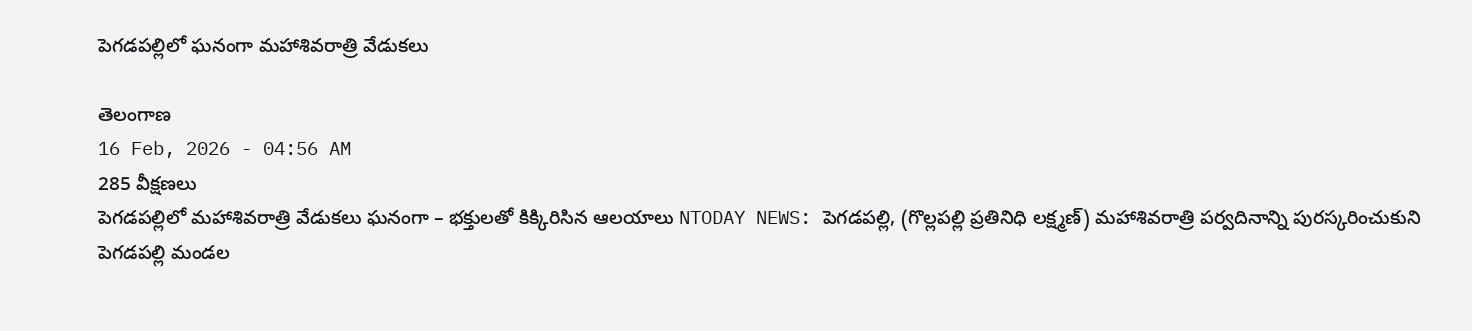పెగడపల్లిలో ఘనంగా మహాశివరాత్రి వేడుకలు

తెలంగాణ
16 Feb, 2026 - 04:56 AM
285 వీక్షణలు
పెగడపల్లిలో మహాశివరాత్రి వేడుకలు ఘనంగా – భక్తులతో కిక్కిరిసిన ఆలయాలు NTODAY NEWS: పెగడపల్లి, (గొల్లపల్లి ప్రతినిధి లక్ష్మణ్) మహాశివరాత్రి పర్వదినాన్ని పురస్కరించుకుని పెగడపల్లి మండల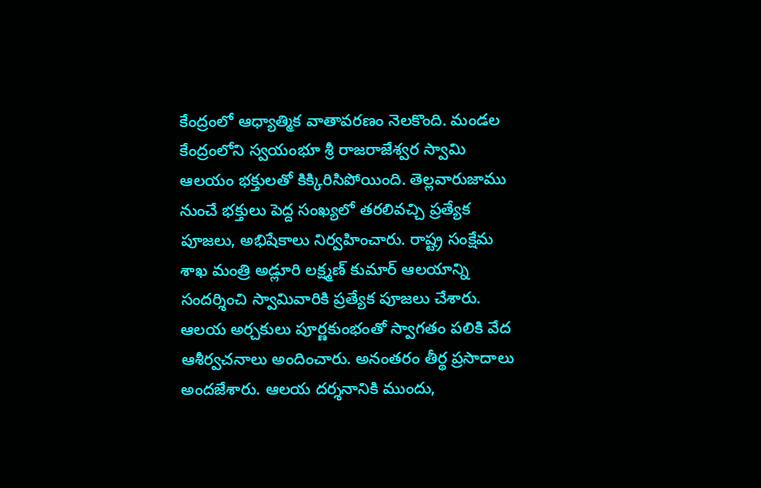కేంద్రంలో ఆధ్యాత్మిక వాతావరణం నెలకొంది. మండల కేంద్రంలోని స్వయంభూ శ్రీ రాజరాజేశ్వర స్వామి ఆలయం భక్తులతో కిక్కిరిసిపోయింది. తెల్లవారుజాము నుంచే భక్తులు పెద్ద సంఖ్యలో తరలివచ్చి ప్రత్యేక పూజలు, అభిషేకాలు నిర్వహించారు. రాష్ట్ర సంక్షేమ శాఖ మంత్రి అడ్లూరి లక్ష్మణ్ కుమార్ ఆలయాన్ని సందర్శించి స్వామివారికి ప్రత్యేక పూజలు చేశారు. ఆలయ అర్చకులు పూర్ణకుంభంతో స్వాగతం పలికి వేద ఆశీర్వచనాలు అందించారు. అనంతరం తీర్థ ప్రసాదాలు అందజేశారు. ఆలయ దర్శనానికి ముందు,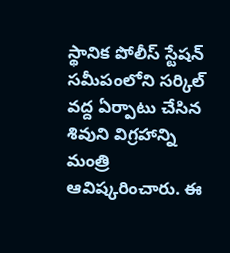స్థానిక పోలీస్ స్టేషన్ సమీపంలోని సర్కిల్ వద్ద ఏర్పాటు చేసిన శివుని విగ్రహాన్ని మంత్రి ఆవిష్కరించారు. ఈ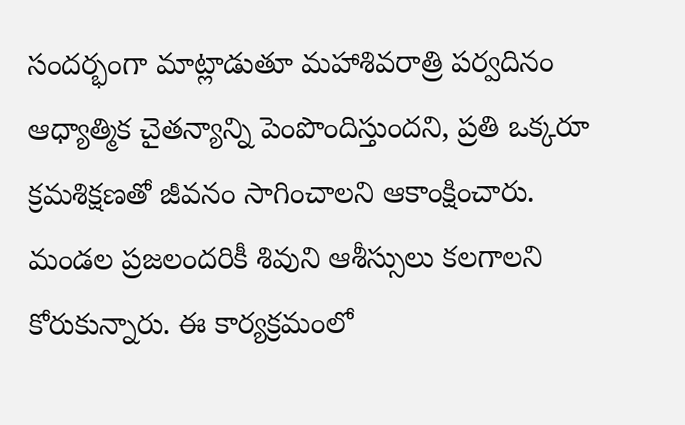సందర్భంగా మాట్లాడుతూ మహాశివరాత్రి పర్వదినం ఆధ్యాత్మిక చైతన్యాన్ని పెంపొందిస్తుందని, ప్రతి ఒక్కరూ క్రమశిక్షణతో జీవనం సాగించాలని ఆకాంక్షించారు. మండల ప్రజలందరికీ శివుని ఆశీస్సులు కలగాలని కోరుకున్నారు. ఈ కార్యక్రమంలో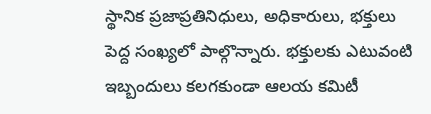స్థానిక ప్రజాప్రతినిధులు, అధికారులు, భక్తులు పెద్ద సంఖ్యలో పాల్గొన్నారు. భక్తులకు ఎటువంటి ఇబ్బందులు కలగకుండా ఆలయ కమిటీ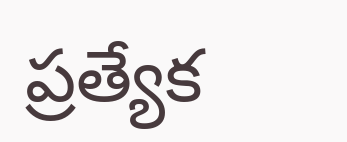ప్రత్యేక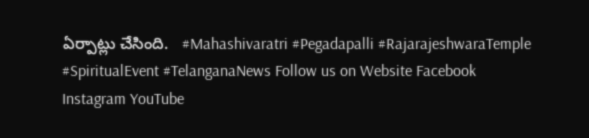ఏర్పాట్లు చేసింది.   #Mahashivaratri #Pegadapalli #RajarajeshwaraTemple #SpiritualEvent #TelanganaNews Follow us on Website Facebook Instagram YouTube